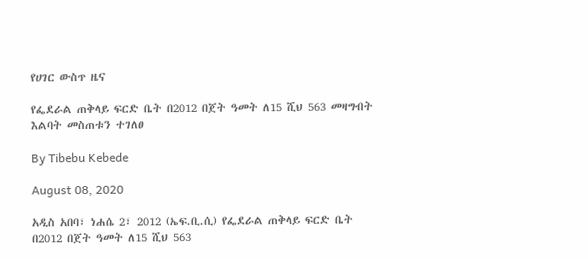የሀገር ውስጥ ዜና

የፌደራል ጠቅላይ ፍርድ ቤት በ2012 በጀት ዓመት ለ15 ሺህ 563 መዛግብት እልባት መስጠቱን ተገለፀ

By Tibebu Kebede

August 08, 2020

አዲስ አበባ፣ ነሐሴ 2፣ 2012 (ኤፍ.ቢ.ሲ) የፌደራል ጠቅላይ ፍርድ ቤት በ2012 በጀት ዓመት ለ15 ሺህ 563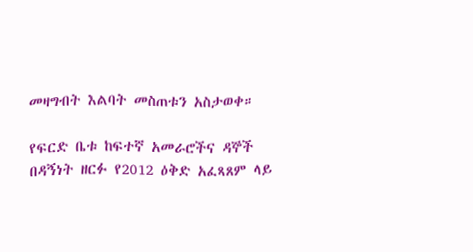መዛግብት እልባት መስጠቱን አስታወቀ።

የፍርድ ቤቱ ከፍተኛ አመራሮችና ዳኞች በዳኝነት ዘርፉ የ2012 ዕቅድ አፈጻጸም ላይ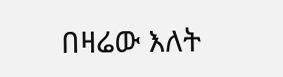በዛሬው እለት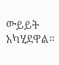ውይይት አካሂደዋል።